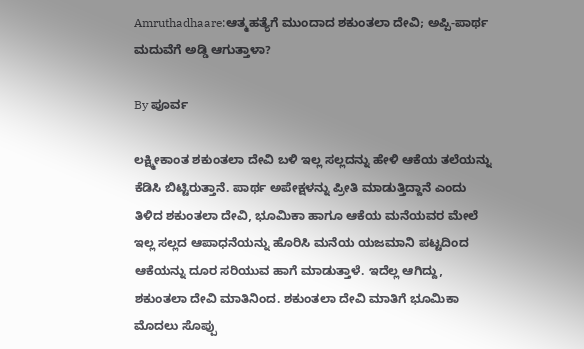Amruthadhaare:ಆತ್ಮಹತ್ಯೆಗೆ ಮುಂದಾದ ಶಕುಂತಲಾ ದೇವಿ; ಅಪ್ಪಿ-ಪಾರ್ಥ ಮದುವೆಗೆ ಅಡ್ಡಿ ಆಗುತ್ತಾಳಾ?

By ಪೂರ್ವ

ಲಕ್ಷ್ಮೀಕಾಂತ ಶಕುಂತಲಾ ದೇವಿ ಬಳಿ ಇಲ್ಲ ಸಲ್ಲದನ್ನು ಹೇಳಿ ಆಕೆಯ ತಲೆಯನ್ನು ಕೆಡಿಸಿ ಬಿಟ್ಟಿರುತ್ತಾನೆ. ಪಾರ್ಥ ಅಪೇಕ್ಷಳನ್ನು ಪ್ರೀತಿ ಮಾಡುತ್ತಿದ್ದಾನೆ ಎಂದು ತಿಳಿದ ಶಕುಂತಲಾ ದೇವಿ, ಭೂಮಿಕಾ ಹಾಗೂ ಆಕೆಯ ಮನೆಯವರ ಮೇಲೆ ಇಲ್ಲ ಸಲ್ಲದ ಆಪಾಧನೆಯನ್ನು ಹೊರಿಸಿ ಮನೆಯ ಯಜಮಾನಿ ಪಟ್ಟದಿಂದ ಆಕೆಯನ್ನು ದೂರ ಸರಿಯುವ ಹಾಗೆ ಮಾಡುತ್ತಾಳೆ. ಇದೆಲ್ಲ ಆಗಿದ್ದು, ಶಕುಂತಲಾ ದೇವಿ ಮಾತಿನಿಂದ. ಶಕುಂತಲಾ ದೇವಿ ಮಾತಿಗೆ ಭೂಮಿಕಾ ಮೊದಲು ಸೊಪ್ಪು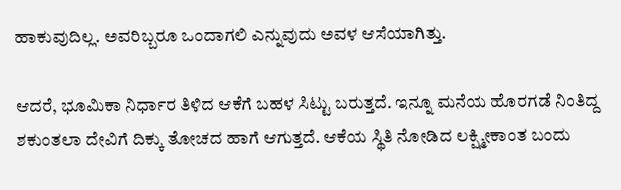ಹಾಕುವುದಿಲ್ಲ. ಅವರಿಬ್ಬರೂ ಒಂದಾಗಲಿ ಎನ್ನುವುದು ಅವಳ ಆಸೆಯಾಗಿತ್ತು.

ಆದರೆ, ಭೂಮಿಕಾ ನಿರ್ಧಾರ ತಿಳಿದ ಆಕೆಗೆ ಬಹಳ ಸಿಟ್ಟು ಬರುತ್ತದೆ. ಇನ್ನೂ ಮನೆಯ ಹೊರಗಡೆ ನಿಂತಿದ್ದ ಶಕುಂತಲಾ ದೇವಿಗೆ ದಿಕ್ಕು ತೋಚದ ಹಾಗೆ ಆಗುತ್ತದೆ. ಆಕೆಯ ಸ್ಥಿತಿ ನೋಡಿದ ಲಕ್ಷ್ಮೀಕಾಂತ ಬಂದು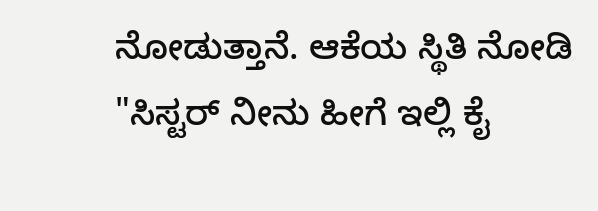ನೋಡುತ್ತಾನೆ. ಆಕೆಯ ಸ್ಥಿತಿ ನೋಡಿ "ಸಿಸ್ಟರ್ ನೀನು ಹೀಗೆ ಇಲ್ಲಿ ಕೈ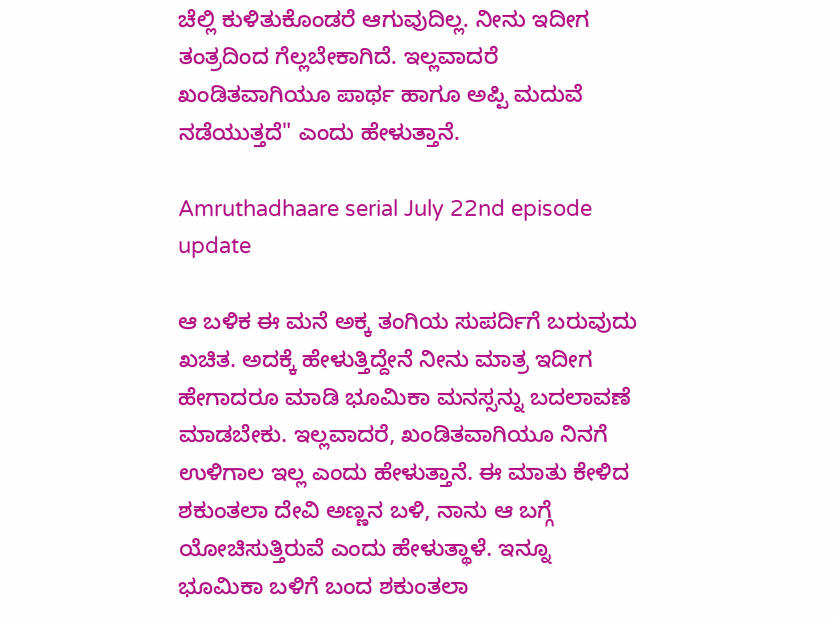ಚೆಲ್ಲಿ ಕುಳಿತುಕೊಂಡರೆ ಆಗುವುದಿಲ್ಲ. ನೀನು ಇದೀಗ ತಂತ್ರದಿಂದ ಗೆಲ್ಲಬೇಕಾಗಿದೆ. ಇಲ್ಲವಾದರೆ ಖಂಡಿತವಾಗಿಯೂ ಪಾರ್ಥ ಹಾಗೂ ಅಪ್ಪಿ ಮದುವೆ ನಡೆಯುತ್ತದೆ" ಎಂದು ಹೇಳುತ್ತಾನೆ.

Amruthadhaare serial July 22nd episode update

ಆ ಬಳಿಕ ಈ ಮನೆ ಅಕ್ಕ ತಂಗಿಯ ಸುಪರ್ದಿಗೆ ಬರುವುದು ಖಚಿತ. ಅದಕ್ಕೆ ಹೇಳುತ್ತಿದ್ದೇನೆ ನೀನು ಮಾತ್ರ ಇದೀಗ ಹೇಗಾದರೂ ಮಾಡಿ ಭೂಮಿಕಾ ಮನಸ್ಸನ್ನು ಬದಲಾವಣೆ ಮಾಡಬೇಕು. ಇಲ್ಲವಾದರೆ, ಖಂಡಿತವಾಗಿಯೂ ನಿನಗೆ ಉಳಿಗಾಲ ಇಲ್ಲ ಎಂದು ಹೇಳುತ್ತಾನೆ. ಈ ಮಾತು ಕೇಳಿದ ಶಕುಂತಲಾ ದೇವಿ ಅಣ್ಣನ ಬಳಿ, ನಾನು ಆ ಬಗ್ಗೆ ಯೋಚಿಸುತ್ತಿರುವೆ ಎಂದು ಹೇಳುತ್ಥಾಳೆ. ಇನ್ನೂ ಭೂಮಿಕಾ ಬಳಿಗೆ ಬಂದ ಶಕುಂತಲಾ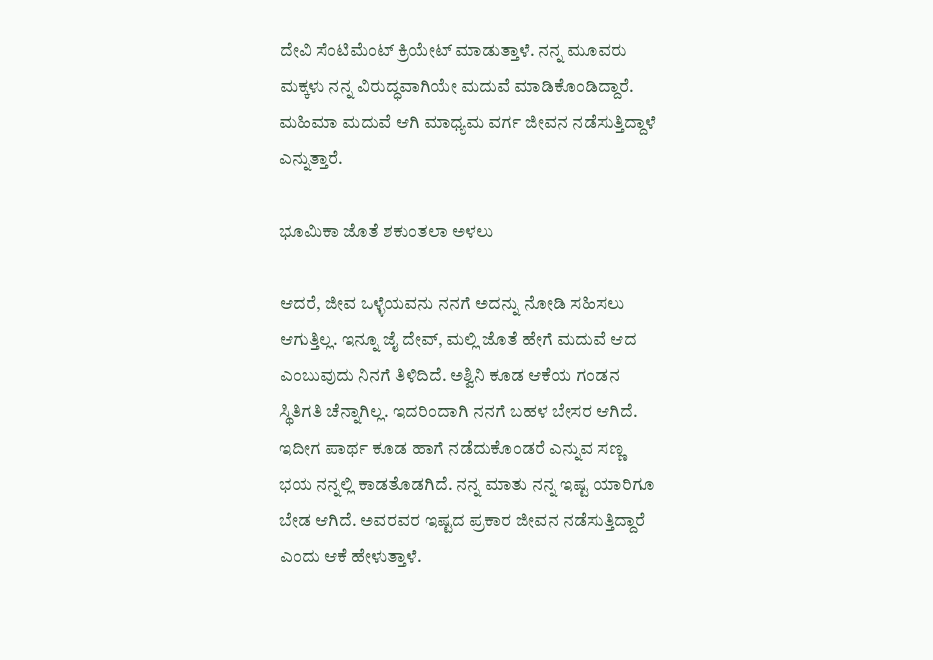ದೇವಿ ಸೆಂಟಿಮೆಂಟ್ ಕ್ರಿಯೇಟ್ ಮಾಡುತ್ತಾಳೆ. ನನ್ನ ಮೂವರು ಮಕ್ಕಳು ನನ್ನ ವಿರುದ್ಧವಾಗಿಯೇ ಮದುವೆ ಮಾಡಿಕೊಂಡಿದ್ದಾರೆ. ಮಹಿಮಾ ಮದುವೆ ಆಗಿ ಮಾಧ್ಯಮ ವರ್ಗ ಜೀವನ ನಡೆಸುತ್ತಿದ್ದಾಳೆ ಎನ್ನುತ್ತಾರೆ.

ಭೂಮಿಕಾ ಜೊತೆ ಶಕುಂತಲಾ ಅಳಲು

ಆದರೆ, ಜೀವ ಒಳ್ಳೆಯವನು ನನಗೆ ಅದನ್ನು ನೋಡಿ ಸಹಿಸಲು ಆಗುತ್ತಿಲ್ಲ. ಇನ್ನೂ ಜೈ ದೇವ್, ಮಲ್ಲಿ ಜೊತೆ ಹೇಗೆ ಮದುವೆ ಆದ ಎಂಬುವುದು ನಿನಗೆ ತಿಳಿದಿದೆ. ಅಶ್ವಿನಿ ಕೂಡ ಆಕೆಯ ಗಂಡನ ಸ್ಥಿತಿಗತಿ ಚೆನ್ನಾಗಿಲ್ಲ. ಇದರಿಂದಾಗಿ ನನಗೆ ಬಹಳ ಬೇಸರ ಆಗಿದೆ. ಇದೀಗ ಪಾರ್ಥ ಕೂಡ ಹಾಗೆ ನಡೆದುಕೊಂಡರೆ ಎನ್ನುವ ಸಣ್ಣ ಭಯ ನನ್ನಲ್ಲಿ ಕಾಡತೊಡಗಿದೆ. ನನ್ನ ಮಾತು ನನ್ನ ಇಷ್ಟ ಯಾರಿಗೂ ಬೇಡ ಆಗಿದೆ. ಅವರವರ ಇಷ್ಟದ ಪ್ರಕಾರ ಜೀವನ ನಡೆಸುತ್ತಿದ್ದಾರೆ ಎಂದು ಆಕೆ ಹೇಳುತ್ತಾಳೆ.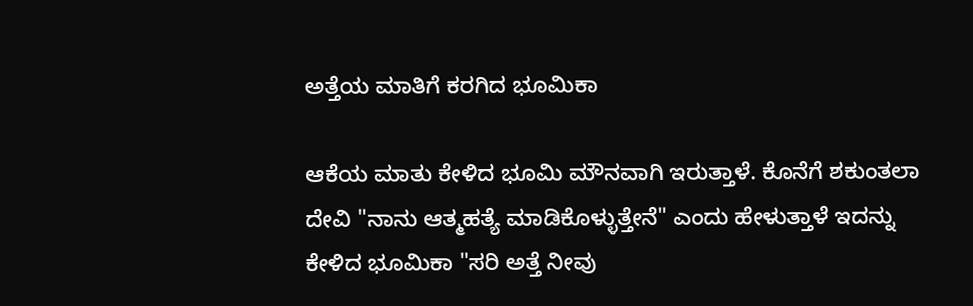ಅತ್ತೆಯ ಮಾತಿಗೆ ಕರಗಿದ ಭೂಮಿಕಾ

ಆಕೆಯ ಮಾತು ಕೇಳಿದ ಭೂಮಿ ಮೌನವಾಗಿ ಇರುತ್ತಾಳೆ. ಕೊನೆಗೆ ಶಕುಂತಲಾ ದೇವಿ "ನಾನು ಆತ್ಮಹತ್ಯೆ ಮಾಡಿಕೊಳ್ಳುತ್ತೇನೆ" ಎಂದು ಹೇಳುತ್ತಾಳೆ ಇದನ್ನು ಕೇಳಿದ ಭೂಮಿಕಾ "ಸರಿ ಅತ್ತೆ ನೀವು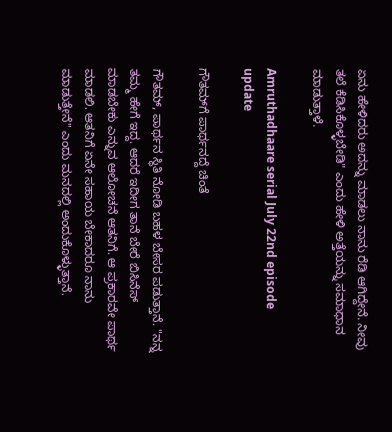ಏನು ಹೇಳಿದರು ಅದನ್ನು ಮಾಡಲು ನಾನು ರೆಡಿ ಆಗಿದ್ದೇನೆ. ನೀವು ತಲೆ ಕೆಡಿಸಿಕೊಳ್ಳಬೇಡಿ" ಎಂದು ಹೇಳಿ ಅತ್ತೆಯನ್ನು ಸಮಾಧಾನ ಮಾಡುತ್ತಾಳೆ.

Amruthadhaare serial July 22nd episode update

ಗೌತಮ್‌ಗೆ ಪಾರ್ಥನದ್ದೆ ಚಿಂತೆ

ಗೌತಮ್, ಪಾರ್ಥನ ಸ್ಥಿತಿ ನೋಡಿ ಬಹಳ ಬೇಸರ ಪಡುತ್ತಾನೆ. "ನನ್ನ ತಮ್ಮ ಹೇಗೆ ಇದ್ದ. ಆದರೆ ಇದೀಗ ತಾನೆ ಬೇರೆ ಬಿಸಿನೆಸ್ ಮಾಡಬೇಕು ಎನ್ನುವ ಆಲೋಚನೆ ಆತನಿಗೆ. ಆ ಪ್ರಕಾರವೇ ಪಾರ್ಥ ಮಾಡಲಿ. ಆತನಿಗೆ ಏನೇ ಸಹಾಯ ಬೇಕಾದರೂ ನಾನು ಮಾಡುತ್ತೇನೆ" ಎಂದು ಮನದಲ್ಲಿ ಅಂದುಕೊಳ್ಳುತ್ತಾನೆ.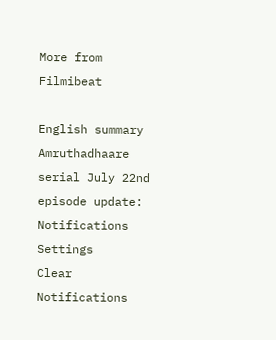More from Filmibeat

English summary
Amruthadhaare serial July 22nd episode update:
Notifications
Settings
Clear Notifications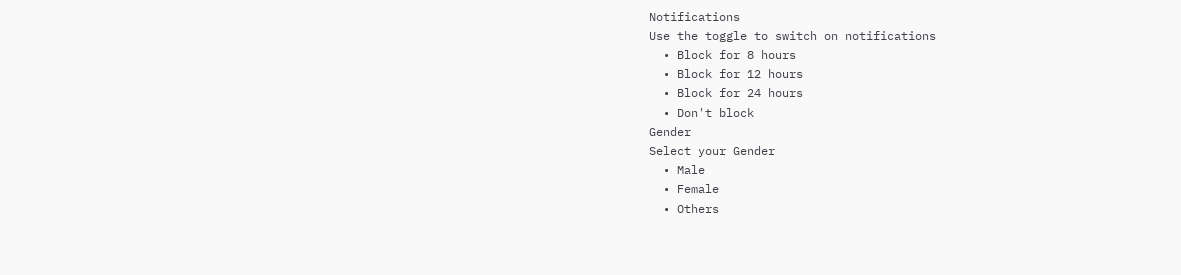Notifications
Use the toggle to switch on notifications
  • Block for 8 hours
  • Block for 12 hours
  • Block for 24 hours
  • Don't block
Gender
Select your Gender
  • Male
  • Female
  • Others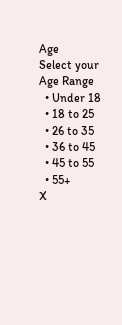Age
Select your Age Range
  • Under 18
  • 18 to 25
  • 26 to 35
  • 36 to 45
  • 45 to 55
  • 55+
X